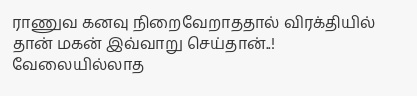ராணுவ கனவு நிறைவேறாததால் விரக்தியில் தான் மகன் இவ்வாறு செய்தான்..!
வேலையில்லாத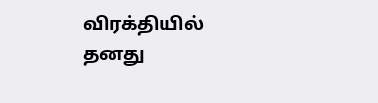விரக்தியில் தனது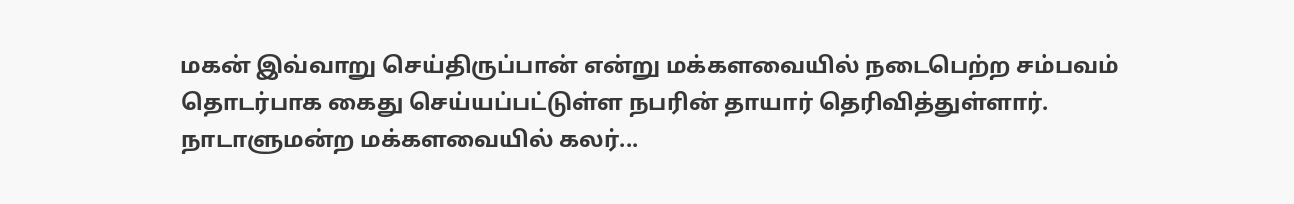மகன் இவ்வாறு செய்திருப்பான் என்று மக்களவையில் நடைபெற்ற சம்பவம் தொடர்பாக கைது செய்யப்பட்டுள்ள நபரின் தாயார் தெரிவித்துள்ளார். நாடாளுமன்ற மக்களவையில் கலர்...